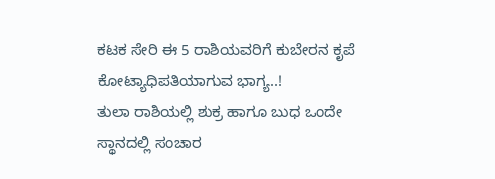ಕಟಕ ಸೇರಿ ಈ 5 ರಾಶಿಯವರಿಗೆ ಕುಬೇರನ ಕೃಪೆ ಕೋಟ್ಯಾಧಿಪತಿಯಾಗುವ ಭಾಗ್ಯ..!
ತುಲಾ ರಾಶಿಯಲ್ಲಿ ಶುಕ್ರ ಹಾಗೂ ಬುಧ ಒಂದೇ ಸ್ಥಾನದಲ್ಲಿ ಸಂಚಾರ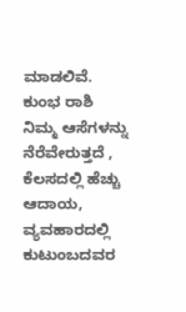ಮಾಡಲಿವೆ.
ಕುಂಭ ರಾಶಿ
ನಿಮ್ಮ ಆಸೆಗಳನ್ನು ನೆರೆವೇರುತ್ತದೆ , ಕೆಲಸದಲ್ಲಿ ಹೆಚ್ಚು ಆದಾಯ, ವ್ಯವಹಾರದಲ್ಲಿ ಕುಟುಂಬದವರ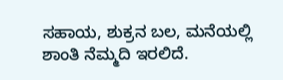ಸಹಾಯ, ಶುಕ್ರನ ಬಲ, ಮನೆಯಲ್ಲಿ ಶಾಂತಿ ನೆಮ್ಮದಿ ಇರಲಿದೆ.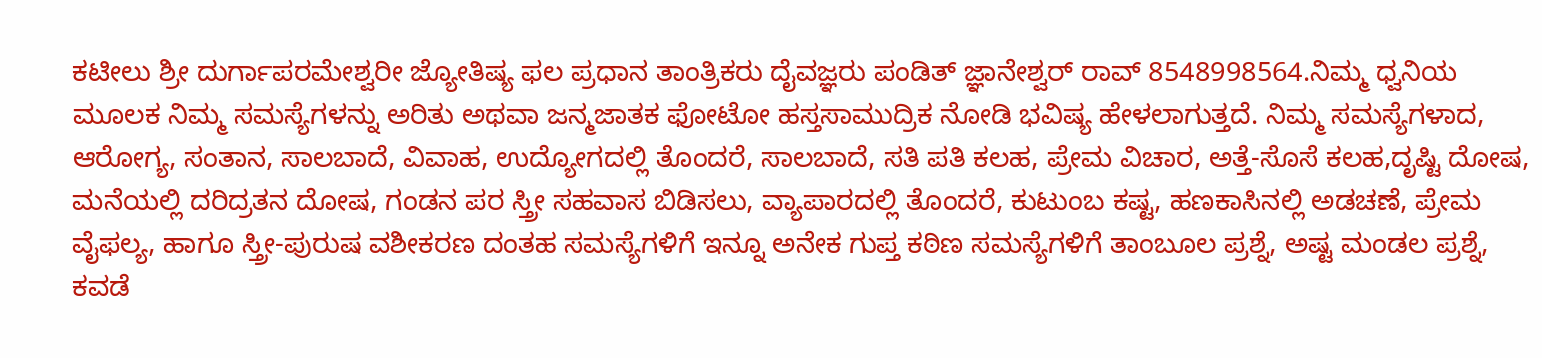ಕಟೀಲು ಶ್ರೀ ದುರ್ಗಾಪರಮೇಶ್ವರೀ ಜ್ಯೋತಿಷ್ಯ ಫಲ ಪ್ರಧಾನ ತಾಂತ್ರಿಕರು ದೈವಜ್ಞರು ಪಂಡಿತ್ ಜ್ಞಾನೇಶ್ವರ್ ರಾವ್ 8548998564.ನಿಮ್ಮ ಧ್ವನಿಯ ಮೂಲಕ ನಿಮ್ಮ ಸಮಸ್ಯೆಗಳನ್ನು ಅರಿತು ಅಥವಾ ಜನ್ಮಜಾತಕ ಫೋಟೋ ಹಸ್ತಸಾಮುದ್ರಿಕ ನೋಡಿ ಭವಿಷ್ಯ ಹೇಳಲಾಗುತ್ತದೆ. ನಿಮ್ಮ ಸಮಸ್ಯೆಗಳಾದ, ಆರೋಗ್ಯ, ಸಂತಾನ, ಸಾಲಬಾದೆ, ವಿವಾಹ, ಉದ್ಯೋಗದಲ್ಲಿ ತೊಂದರೆ, ಸಾಲಬಾದೆ, ಸತಿ ಪತಿ ಕಲಹ, ಪ್ರೇಮ ವಿಚಾರ, ಅತ್ತೆ-ಸೊಸೆ ಕಲಹ,ದೃಷ್ಟಿ ದೋಷ, ಮನೆಯಲ್ಲಿ ದರಿದ್ರತನ ದೋಷ, ಗಂಡನ ಪರ ಸ್ತ್ರೀ ಸಹವಾಸ ಬಿಡಿಸಲು, ವ್ಯಾಪಾರದಲ್ಲಿ ತೊಂದರೆ, ಕುಟುಂಬ ಕಷ್ಟ, ಹಣಕಾಸಿನಲ್ಲಿ ಅಡಚಣೆ, ಪ್ರೇಮ ವೈಫಲ್ಯ, ಹಾಗೂ ಸ್ತ್ರೀ-ಪುರುಷ ವಶೀಕರಣ ದಂತಹ ಸಮಸ್ಯೆಗಳಿಗೆ ಇನ್ನೂ ಅನೇಕ ಗುಪ್ತ ಕಠಿಣ ಸಮಸ್ಯೆಗಳಿಗೆ ತಾಂಬೂಲ ಪ್ರಶ್ನೆ, ಅಷ್ಟ ಮಂಡಲ ಪ್ರಶ್ನೆ, ಕವಡೆ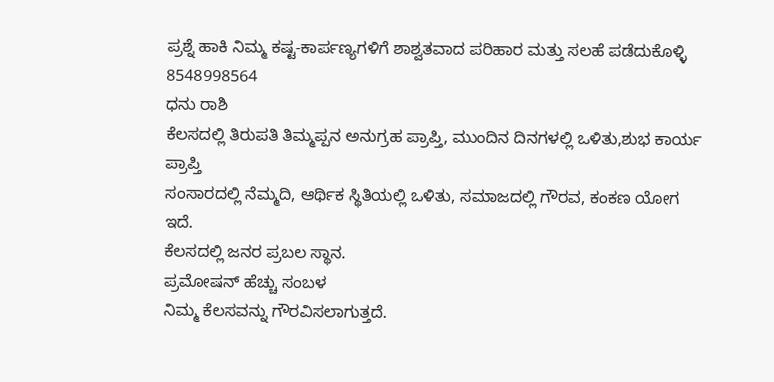ಪ್ರಶ್ನೆ ಹಾಕಿ ನಿಮ್ಮ ಕಷ್ಟ-ಕಾರ್ಪಣ್ಯಗಳಿಗೆ ಶಾಶ್ವತವಾದ ಪರಿಹಾರ ಮತ್ತು ಸಲಹೆ ಪಡೆದುಕೊಳ್ಳಿ 8548998564
ಧನು ರಾಶಿ
ಕೆಲಸದಲ್ಲಿ ತಿರುಪತಿ ತಿಮ್ಮಪ್ಪನ ಅನುಗ್ರಹ ಪ್ರಾಪ್ತಿ, ಮುಂದಿನ ದಿನಗಳಲ್ಲಿ ಒಳಿತು,ಶುಭ ಕಾರ್ಯ ಪ್ರಾಪ್ತಿ
ಸಂಸಾರದಲ್ಲಿ ನೆಮ್ಮದಿ, ಆರ್ಥಿಕ ಸ್ಥಿತಿಯಲ್ಲಿ ಒಳಿತು, ಸಮಾಜದಲ್ಲಿ ಗೌರವ, ಕಂಕಣ ಯೋಗ ಇದೆ.
ಕೆಲಸದಲ್ಲಿ ಜನರ ಪ್ರಬಲ ಸ್ಥಾನ.
ಪ್ರಮೋಷನ್ ಹೆಚ್ಚು ಸಂಬಳ
ನಿಮ್ಮ ಕೆಲಸವನ್ನು ಗೌರವಿಸಲಾಗುತ್ತದೆ.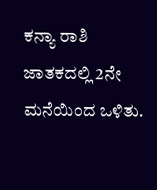ಕನ್ಯಾ ರಾಶಿ
ಜಾತಕದಲ್ಲಿ 2ನೇ ಮನೆಯಿಂದ ಒಳಿತು.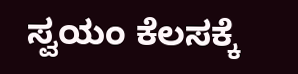ಸ್ವಯಂ ಕೆಲಸಕ್ಕೆ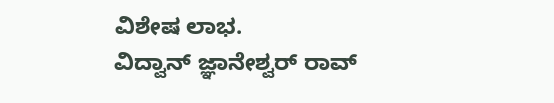ವಿಶೇಷ ಲಾಭ.
ವಿದ್ವಾನ್ ಜ್ಞಾನೇಶ್ವರ್ ರಾವ್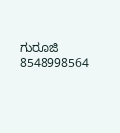ಗುರೂಜಿ
8548998564